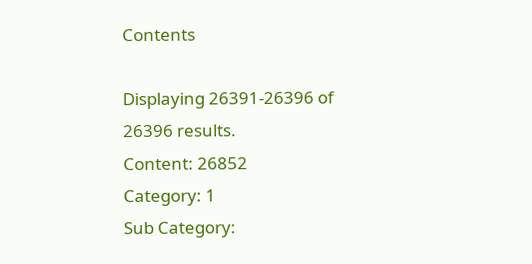Contents

Displaying 26391-26396 of 26396 results.
Content: 26852
Category: 1
Sub Category: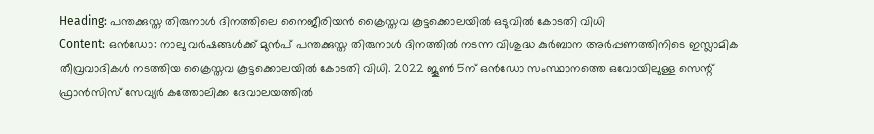Heading: പന്തക്കുസ്ത തിരുനാള്‍ ദിനത്തിലെ നൈജീരിയന്‍ ക്രൈസ്തവ കൂട്ടക്കൊലയില്‍ ഒടുവില്‍ കോടതി വിധി
Content: ഒൻഡോ: നാലു വര്‍ഷങ്ങള്‍ക്ക് മുന്‍പ് പന്തക്കുസ്ത തിരുനാള്‍ ദിനത്തില്‍ നടന്ന വിശുദ്ധ കുർബാന അര്‍പ്പണത്തിനിടെ ഇസ്ലാമിക തീവ്രവാദികള്‍ നടത്തിയ ക്രൈസ്തവ കൂട്ടക്കൊലയില്‍ കോടതി വിധി. 2022 ജൂൺ 5ന് ഒൻഡോ സംസ്ഥാനത്തെ ഒവോയിലുള്ള സെന്റ് ഫ്രാൻസിസ് സേവ്യർ കത്തോലിക്ക ദേവാലയത്തില്‍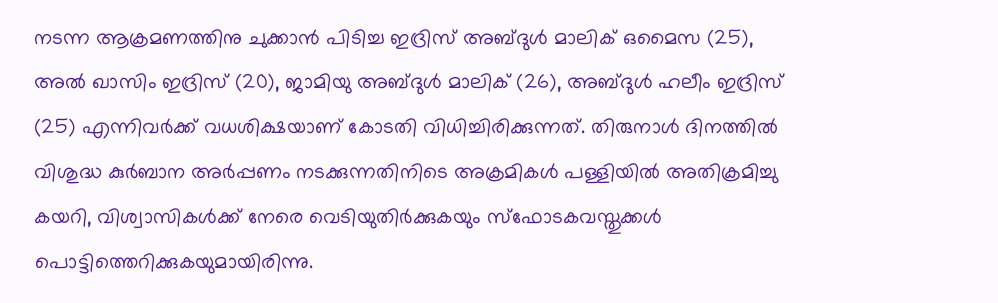നടന്ന ആക്രമണത്തിനു ചുക്കാന്‍ പിടിച്ച ഇദ്രിസ് അബ്ദുൾ മാലിക് ഒമൈസ (25), അൽ ഖാസിം ഇദ്രിസ് (20), ജാമിയു അബ്ദുൾ മാലിക് (26), അബ്ദുൾ ഹലീം ഇദ്രിസ് (25) എന്നിവര്‍ക്ക് വധശിക്ഷയാണ് കോടതി വിധിച്ചിരിക്കുന്നത്. തിരുനാള്‍ ദിനത്തില്‍ വിശുദ്ധ കുർബാന അര്‍പ്പണം നടക്കുന്നതിനിടെ അക്രമികൾ പള്ളിയിൽ അതിക്രമിച്ചു കയറി, വിശ്വാസികള്‍ക്ക് നേരെ വെടിയുതിർക്കുകയും സ്ഫോടകവസ്തുക്കൾ പൊട്ടിത്തെറിക്കുകയുമായിരിന്നു.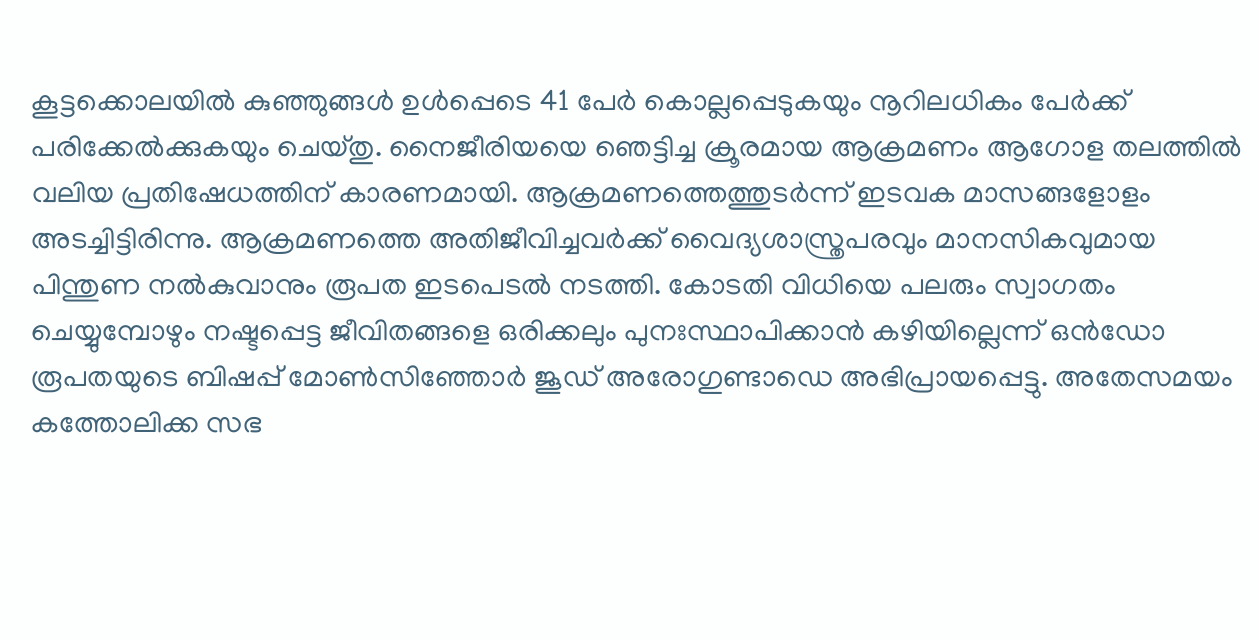കൂട്ടക്കൊലയിൽ കുഞ്ഞുങ്ങള്‍ ഉൾപ്പെടെ 41 പേർ കൊല്ലപ്പെടുകയും നൂറിലധികം പേർക്ക് പരിക്കേൽക്കുകയും ചെയ്തു. നൈജീരിയയെ ഞെട്ടിച്ച ക്രൂരമായ ആക്രമണം ആഗോള തലത്തില്‍ വലിയ പ്രതിഷേധത്തിന് കാരണമായി. ആക്രമണത്തെത്തുടർന്ന് ഇടവക മാസങ്ങളോളം അടച്ചിട്ടിരിന്നു. ആക്രമണത്തെ അതിജീവിച്ചവർക്ക് വൈദ്യശാസ്ത്രപരവും മാനസികവുമായ പിന്തുണ നൽകുവാനും രൂപത ഇടപെടല്‍ നടത്തി. കോടതി വിധിയെ പലരും സ്വാഗതം ചെയ്യുമ്പോഴും നഷ്ടപ്പെട്ട ജീവിതങ്ങളെ ഒരിക്കലും പുനഃസ്ഥാപിക്കാൻ കഴിയില്ലെന്ന് ഒൻഡോ രൂപതയുടെ ബിഷപ്പ് മോൺസിഞ്ഞോർ ജൂഡ് അരോഗുണ്ടാഡെ അഭിപ്രായപ്പെട്ടു. അതേസമയം കത്തോലിക്ക സഭ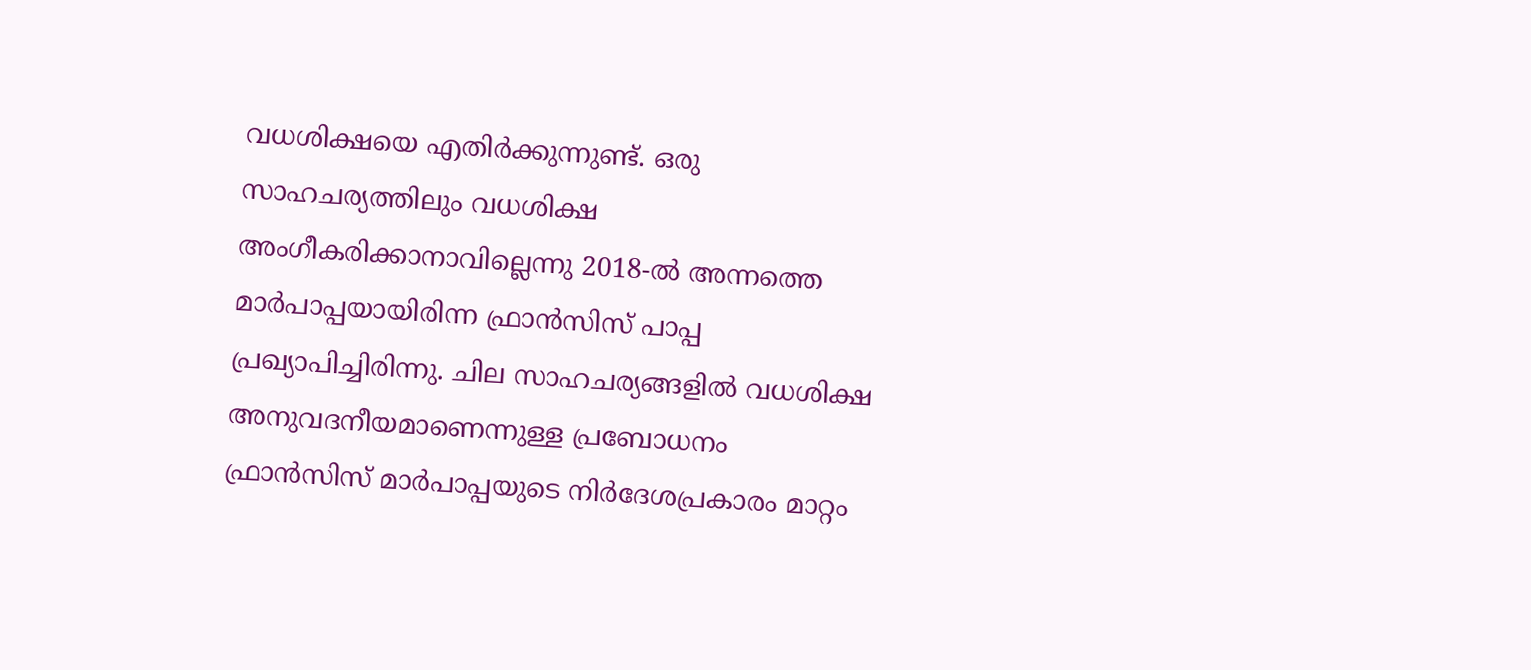വധശിക്ഷയെ എതിർക്കുന്നുണ്ട്. ഒരു സാഹചര്യത്തിലും വധശിക്ഷ അംഗീകരിക്കാനാവില്ലെന്നു 2018-ല്‍ അന്നത്തെ മാര്‍പാപ്പയായിരിന്ന ഫ്രാന്‍സിസ് പാപ്പ പ്രഖ്യാപിച്ചിരിന്നു. ചില സാഹചര്യങ്ങളിൽ വധശിക്ഷ അനുവദനീയമാണെന്നുള്ള പ്രബോധനം ഫ്രാന്‍സിസ് മാര്‍പാപ്പയുടെ നിര്‍ദേശപ്രകാരം മാറ്റം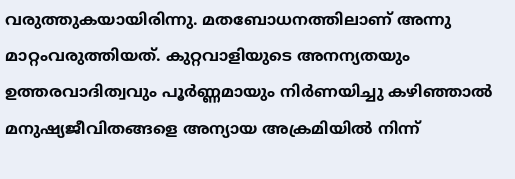വരുത്തുകയായിരിന്നു. മതബോധനത്തിലാണ് അന്നു മാറ്റംവരുത്തിയത്. കുറ്റവാളിയുടെ അനന്യതയും ഉത്തരവാദിത്വവും പൂർണ്ണമായും നിർണയിച്ചു കഴിഞ്ഞാൽ മനുഷ്യജീവിതങ്ങളെ അന്യായ അക്രമിയിൽ നിന്ന്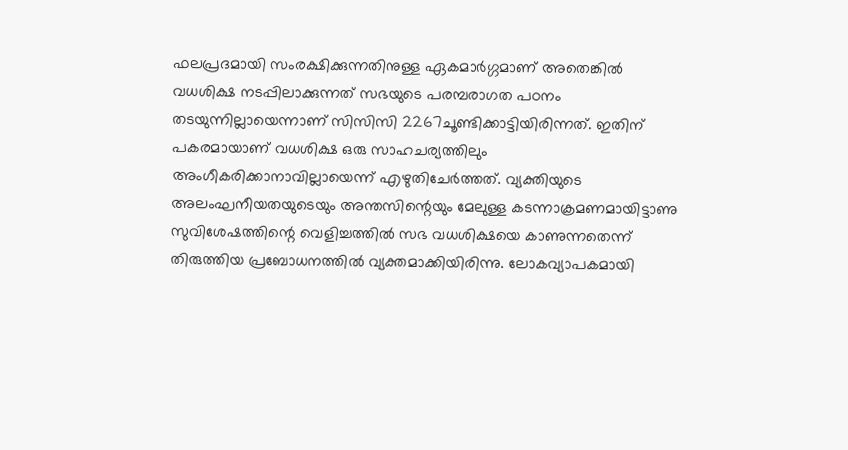ഫലപ്രദമായി സംരക്ഷിക്കുന്നതിനുള്ള ഏകമാർഗ്ഗമാണ് അതെങ്കില്‍ വധശിക്ഷ നടപ്പിലാക്കുന്നത് സഭയുടെ പരമ്പരാഗത പഠനം തടയുന്നില്ലായെന്നാണ് സി‌സി‌സി 2267ചൂണ്ടിക്കാട്ടിയിരിന്നത്. ഇതിന് പകരമായാണ് വധശിക്ഷ ഒരു സാഹചര്യത്തിലും അംഗീകരിക്കാനാവില്ലായെന്ന് എഴുതിചേര്‍ത്തത്. വ്യക്തിയുടെ അലംഘനീയതയുടെയും അന്തസിന്റെയും മേലുള്ള കടന്നാക്രമണമായിട്ടാണു സുവിശേഷത്തിന്റെ വെളിച്ചത്തില്‍ സഭ വധശിക്ഷയെ കാണുന്നതെന്ന് തിരുത്തിയ പ്രബോധനത്തില്‍ വ്യക്തമാക്കിയിരിന്നു. ലോകവ്യാപകമായി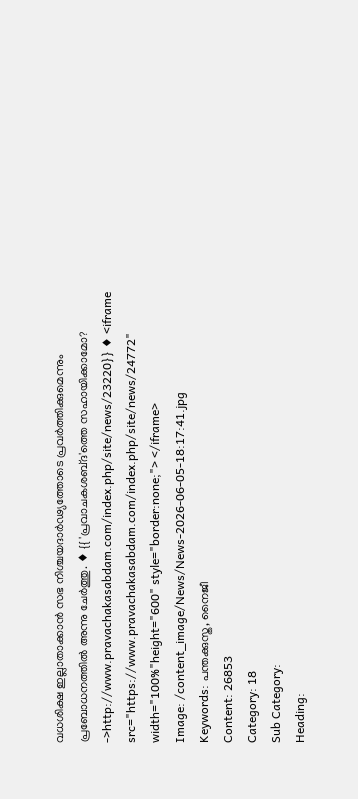വധശിക്ഷ ഇല്ലാതാക്കാന്‍ സഭ നിശ്ചയദാര്‍ഢ്യത്തോടെ പ്രവര്‍ത്തിക്കുമെന്നും പ്രബോധനത്തില്‍ അന്നു ചേര്‍ത്തു. ♦ {{ 'പ്രവാചകശബ്‌ദ'ത്തെ സഹായിക്കാമോ? ->http://www.pravachakasabdam.com/index.php/site/news/23220}} ♦ <iframe src="https://www.pravachakasabdam.com/index.php/site/news/24772" width="100%"height="600" style="border:none;"> </iframe>
Image: /content_image/News/News-2026-06-05-18:17:41.jpg
Keywords: പന്തക്കുസ്ത, നൈജീ
Content: 26853
Category: 18
Sub Category:
Heading: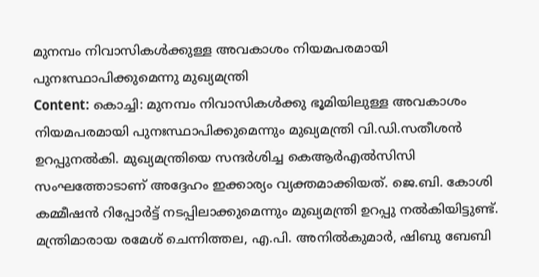മുനമ്പം നിവാസികൾക്കുള്ള അവകാശം നിയമപരമായി പുനഃസ്ഥാപിക്കുമെന്നു മുഖ്യമന്ത്രി
Content: കൊച്ചി: മുനമ്പം നിവാസികൾക്കു ഭൂമിയിലുള്ള അവകാശം നിയമപരമായി പുനഃസ്ഥാപിക്കുമെന്നും മുഖ്യമന്ത്രി വി.ഡി.സതീശൻ ഉറപ്പുനൽകി. മുഖ്യമന്ത്രിയെ സന്ദർശിച്ച കെആർഎൽസിസി സംഘത്തോടാണ് അദ്ദേഹം ഇക്കാര്യം വ്യക്തമാക്കിയത്. ജെ.ബി. കോശി കമ്മീഷൻ റിപ്പോർട്ട് നടപ്പിലാക്കുമെന്നും മുഖ്യമന്ത്രി ഉറപ്പു നല്‍കിയിട്ടുണ്ട്. മന്ത്രിമാരായ രമേശ് ചെന്നിത്തല, എ.പി. അനിൽകുമാർ, ഷിബു ബേബി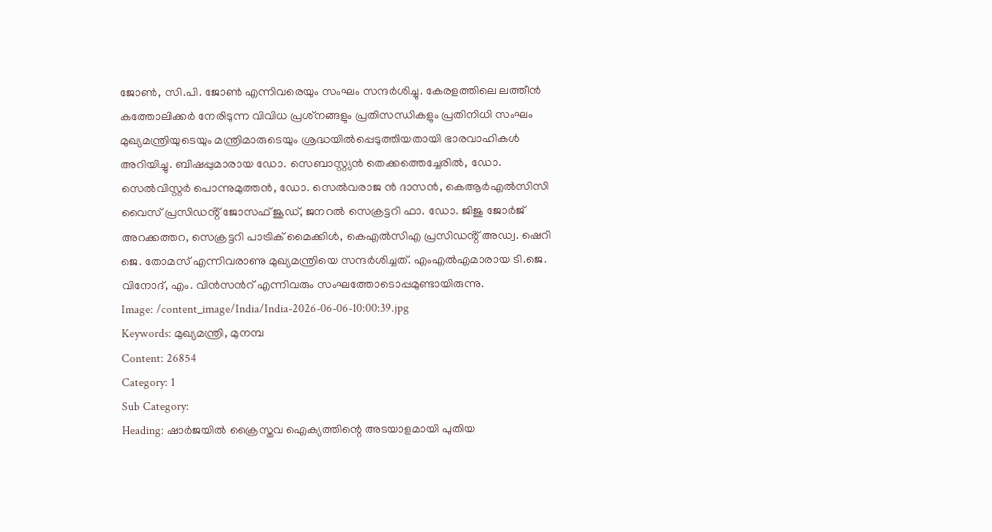ജോൺ, സി.പി. ജോൺ എന്നിവരെയും സംഘം സന്ദർശിച്ചു. കേരളത്തിലെ ലത്തീൻ കത്തോലിക്കർ നേരിടുന്ന വിവിധ പ്രശ്‌നങ്ങളും പ്രതിസന്ധികളും പ്രതിനിധി സംഘം മുഖ്യമന്ത്രിയുടെയും മന്ത്രിമാരുടെയും ശ്രദ്ധയിൽപ്പെടുത്തിയതായി ഭാരവാഹികൾ അറിയിച്ചു. ബിഷപ്പുമാരായ ഡോ. സെബാസ്റ്റ്യൻ തെക്കത്തെച്ചേരിൽ, ഡോ. സെൽവിസ്റ്റർ പൊന്നുമുത്തൻ, ഡോ. സെൽവരാജ ൻ ദാസൻ, കെആർഎൽസിസി വൈസ് പ്രസിഡൻ്റ് ജോസഫ് ജൂഡ്, ജനറൽ സെക്രട്ടറി ഫാ. ഡോ. ജിജു ജോർജ് അറക്കത്തറ, സെക്രട്ടറി പാട്രിക് മൈക്കിൾ, കെഎൽസിഎ പ്രസിഡൻ്റ് അഡ്വ. ഷെറി ജെ. തോമസ് എന്നിവരാണു മുഖ്യമന്ത്രിയെ സന്ദർശിച്ചത്. എംഎൽഎമാരായ ടി.ജെ. വിനോദ്, എം. വിൻസന്‍റ് എന്നിവരും സംഘത്തോടൊപ്പമുണ്ടായിരുന്നു.
Image: /content_image/India/India-2026-06-06-10:00:39.jpg
Keywords: മുഖ്യമന്ത്രി, മുനമ്പ
Content: 26854
Category: 1
Sub Category:
Heading: ഷാർജയിൽ ക്രൈസ്തവ ഐക്യത്തിന്റെ അടയാളമായി പുതിയ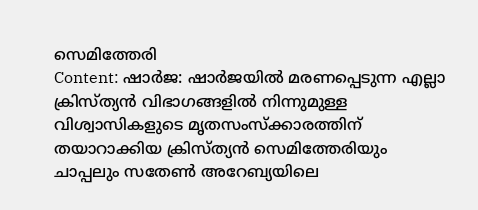സെമിത്തേരി
Content: ഷാർജ: ഷാർജയില്‍ മരണപ്പെടുന്ന എല്ലാ ക്രിസ്ത്യൻ വിഭാഗങ്ങളിൽ നിന്നുമുള്ള വിശ്വാസികളുടെ മൃതസംസ്ക്കാരത്തിന് തയാറാക്കിയ ക്രിസ്ത്യൻ സെമിത്തേരിയും ചാപ്പലും സതേൺ അറേബ്യയിലെ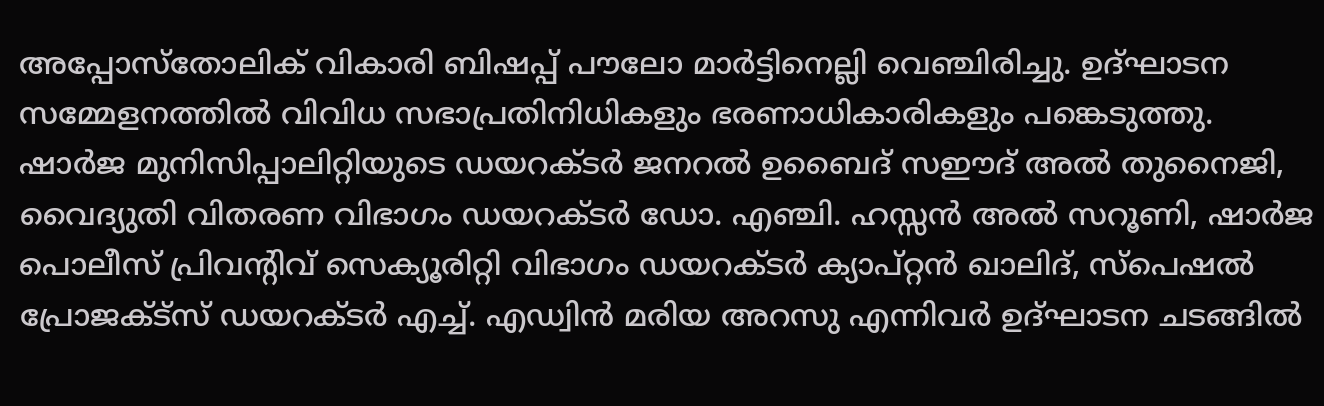അപ്പോസ്തോലിക് വികാരി ബിഷപ്പ് പൗലോ മാർട്ടിനെല്ലി വെഞ്ചിരിച്ചു. ഉദ്ഘാടന സമ്മേളനത്തിൽ വിവിധ സഭാപ്രതിനിധികളും ഭരണാധികാരികളും പങ്കെടുത്തു. ഷാർജ മുനിസിപ്പാലിറ്റിയുടെ ഡയറക്ടർ ജനറൽ ഉബൈദ് സഈദ് അൽ തുനൈജി, വൈദ്യുതി വിതരണ വിഭാഗം ഡയറക്ടർ ഡോ. എഞ്ചി. ഹസ്സൻ അൽ സറൂണി, ഷാർജ പൊലീസ് പ്രിവന്‍റിവ് സെക്യൂരിറ്റി വിഭാഗം ഡയറക്ടർ ക്യാപ്റ്റൻ ഖാലിദ്, സ്പെഷൽ പ്രോജക്ട്സ് ഡയറക്ടർ എച്ച്. എഡ്വിൻ മരിയ അറസു എന്നിവര്‍ ഉദ്ഘാടന ചടങ്ങില്‍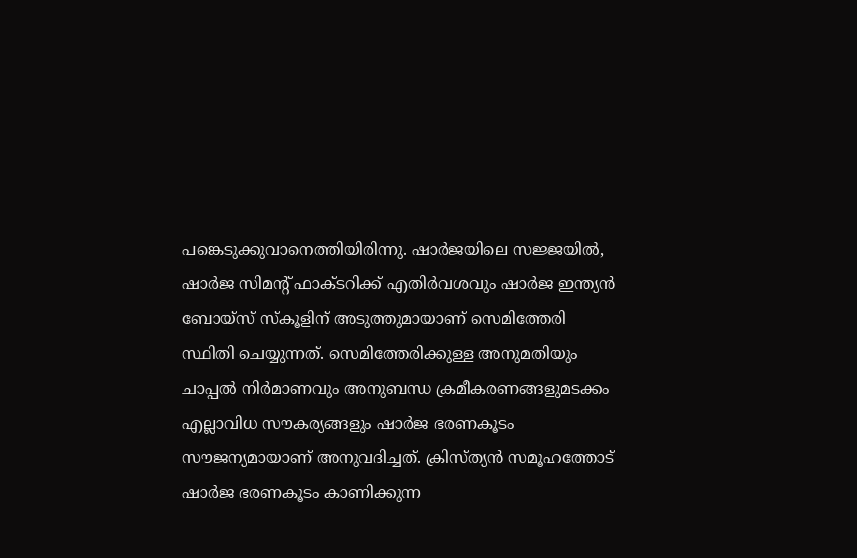പങ്കെടുക്കുവാനെത്തിയിരിന്നു. ഷാർജയിലെ സജ്ജയിൽ, ഷാർജ സിമന്‍റ് ഫാക്ടറിക്ക് എതിർവശവും ഷാർജ ഇന്ത്യൻ ബോയ്സ് സ്കൂളിന് അടുത്തുമായാണ് സെമിത്തേരി സ്ഥിതി ചെയ്യുന്നത്. സെമിത്തേരിക്കുള്ള അനുമതിയും ചാപ്പൽ നിർമാണവും അനുബന്ധ ക്രമീകരണങ്ങളുമടക്കം എല്ലാവിധ സൗകര്യങ്ങളും ഷാർജ ഭരണകൂടം സൗജന്യമായാണ് അനുവദിച്ചത്. ക്രിസ്ത്യൻ സമൂഹത്തോട് ഷാര്‍ജ ഭരണകൂടം കാണിക്കുന്ന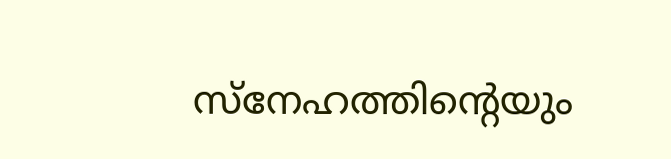സ്നേഹത്തിന്‍റെയും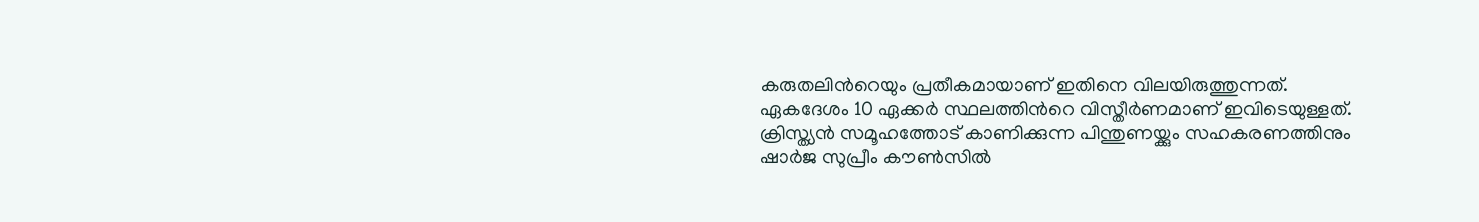കരുതലിന്‍റെയും പ്രതീകമായാണ് ഇതിനെ വിലയിരുത്തുന്നത്. ഏകദേശം 10 ഏക്കർ സ്ഥലത്തിന്‍റെ വിസ്തീർണമാണ് ഇവിടെയുള്ളത്. ക്രിസ്ത്യൻ സമൂഹത്തോട് കാണിക്കുന്ന പിന്തുണയ്ക്കും സഹകരണത്തിനും ഷാർജ സുപ്രീം കൗൺസിൽ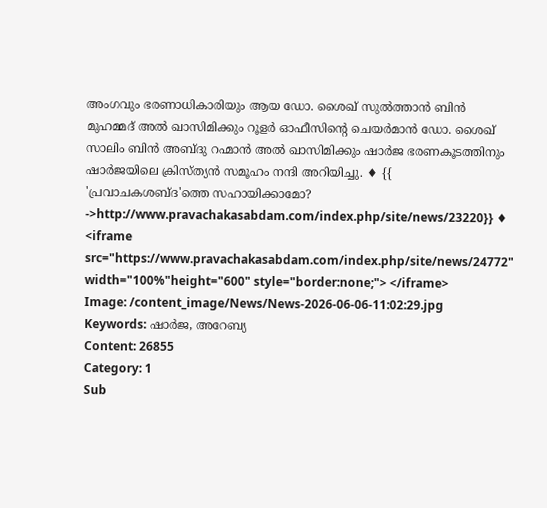അംഗവും ഭരണാധികാരിയും ആയ ഡോ. ശൈഖ് സുൽത്താൻ ബിൻ മുഹമ്മദ് അൽ ഖാസിമിക്കും റൂളർ ഓഫീസിന്‍റെ ചെയർമാൻ ഡോ. ശൈഖ് സാലിം ബിൻ അബ്ദു റഹ്മാൻ അൽ ഖാസിമിക്കും ഷാർജ ഭരണകൂടത്തിനും ഷാർജയിലെ ക്രിസ്ത്യൻ സമൂഹം നന്ദി അറിയിച്ചു. ♦ {{ 'പ്രവാചകശബ്‌ദ'ത്തെ സഹായിക്കാമോ? ->http://www.pravachakasabdam.com/index.php/site/news/23220}} ♦ <iframe src="https://www.pravachakasabdam.com/index.php/site/news/24772" width="100%"height="600" style="border:none;"> </iframe>
Image: /content_image/News/News-2026-06-06-11:02:29.jpg
Keywords: ഷാര്‍ജ, അറേബ്യ
Content: 26855
Category: 1
Sub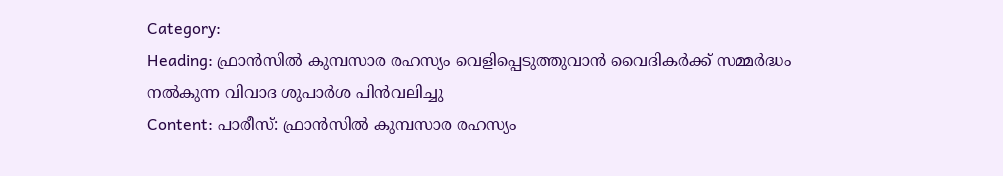Category:
Heading: ഫ്രാന്‍സില്‍ കുമ്പസാര രഹസ്യം വെളിപ്പെടുത്തുവാന്‍ വൈദികര്‍ക്ക് സമ്മര്‍ദ്ധം നല്‍കുന്ന വിവാദ ശുപാര്‍ശ പിന്‍വലിച്ചു
Content: പാരീസ്: ഫ്രാന്‍സില്‍ കുമ്പസാര രഹസ്യം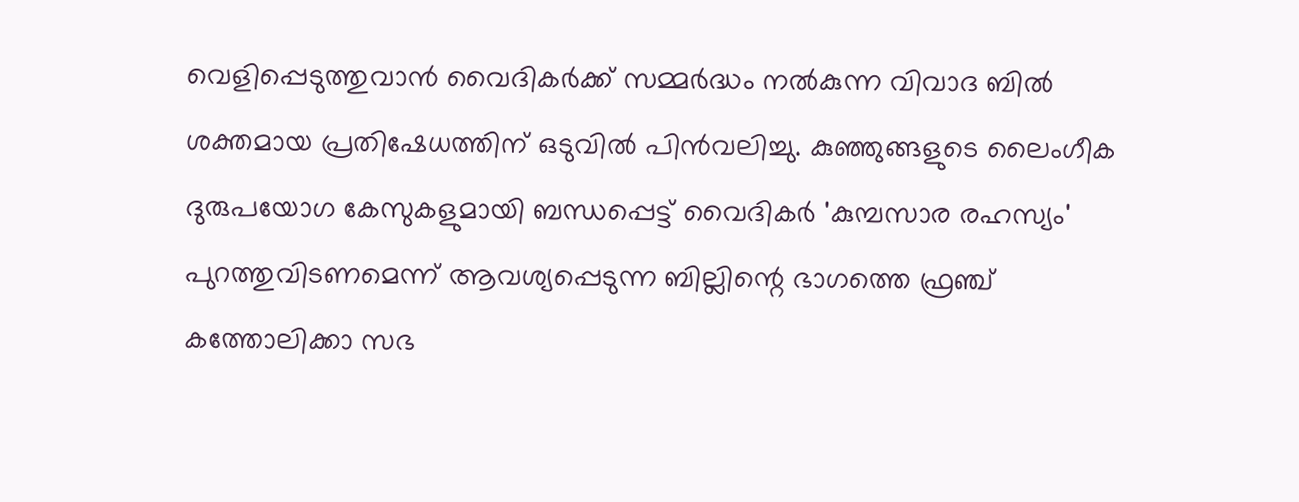വെളിപ്പെടുത്തുവാന്‍ വൈദികര്‍ക്ക് സമ്മര്‍ദ്ധം നല്‍കുന്ന വിവാദ ബില്‍ ശക്തമായ പ്രതിഷേധത്തിന് ഒടുവില്‍ പിന്‍വലിച്ചു. കുഞ്ഞുങ്ങളുടെ ലൈംഗീക ദുരുപയോഗ കേസുകളുമായി ബന്ധപ്പെട്ട് വൈദികര്‍ 'കുമ്പസാര രഹസ്യം' പുറത്തുവിടണമെന്ന് ആവശ്യപ്പെടുന്ന ബില്ലിന്റെ ഭാഗത്തെ ഫ്രഞ്ച് കത്തോലിക്കാ സഭ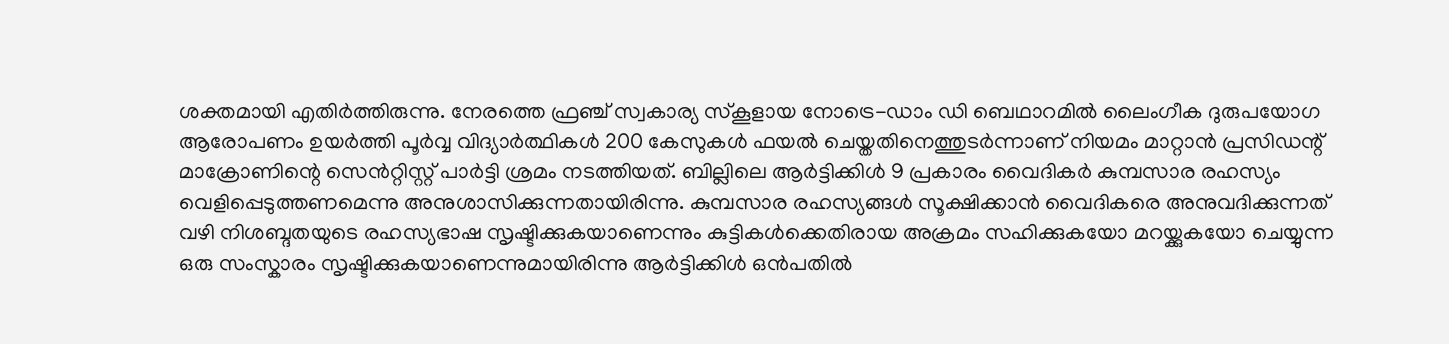ശക്തമായി എതിർത്തിരുന്നു. നേരത്തെ ഫ്രഞ്ച് സ്വകാര്യ സ്കൂളായ നോട്രെ-ഡാം ഡി ബെഥാറമിൽ ലൈംഗീക ദുരുപയോഗ ആരോപണം ഉയര്‍ത്തി പൂര്‍വ്വ വിദ്യാർത്ഥികൾ 200 കേസുകൾ ഫയൽ ചെയ്തതിനെത്തുടർന്നാണ് നിയമം മാറ്റാൻ പ്രസിഡന്റ് മാക്രോണിന്റെ സെന്‍റ്റിസ്റ്റ് പാർട്ടി ശ്രമം നടത്തിയത്. ബില്ലിലെ ആർട്ടിക്കിൾ 9 പ്രകാരം വൈദികര്‍ കുമ്പസാര രഹസ്യം വെളിപ്പെടുത്തണമെന്നു അനുശാസിക്കുന്നതായിരിന്നു. കുമ്പസാര രഹസ്യങ്ങൾ സൂക്ഷിക്കാൻ വൈദികരെ അനുവദിക്കുന്നത് വഴി നിശബ്ദതയുടെ രഹസ്യഭാഷ സൃഷ്ടിക്കുകയാണെന്നും കുട്ടികൾക്കെതിരായ അക്രമം സഹിക്കുകയോ മറയ്ക്കുകയോ ചെയ്യുന്ന ഒരു സംസ്കാരം സൃഷ്ടിക്കുകയാണെന്നുമായിരിന്നു ആർട്ടിക്കിൾ ഒന്‍പതില്‍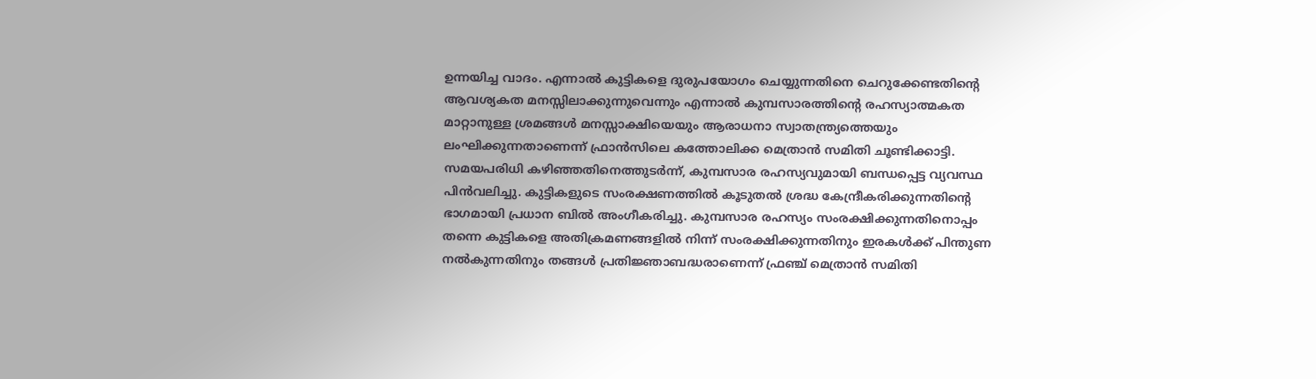ഉന്നയിച്ച വാദം. എന്നാല്‍ കുട്ടികളെ ദുരുപയോഗം ചെയ്യുന്നതിനെ ചെറുക്കേണ്ടതിന്റെ ആവശ്യകത മനസ്സിലാക്കുന്നുവെന്നും എന്നാല്‍ കുമ്പസാരത്തിന്റെ രഹസ്യാത്മകത മാറ്റാനുള്ള ശ്രമങ്ങൾ മനസ്സാക്ഷിയെയും ആരാധനാ സ്വാതന്ത്ര്യത്തെയും ലംഘിക്കുന്നതാണെന്ന് ഫ്രാൻസിലെ കത്തോലിക്ക മെത്രാന്‍ സമിതി ചൂണ്ടിക്കാട്ടി. സമയപരിധി കഴിഞ്ഞതിനെത്തുടർന്ന്, കുമ്പസാര രഹസ്യവുമായി ബന്ധപ്പെട്ട വ്യവസ്ഥ പിൻവലിച്ചു. കുട്ടികളുടെ സംരക്ഷണത്തില്‍ കൂടുതൽ ശ്രദ്ധ കേന്ദ്രീകരിക്കുന്നതിന്റെ ഭാഗമായി പ്രധാന ബിൽ അംഗീകരിച്ചു. കുമ്പസാര രഹസ്യം സംരക്ഷിക്കുന്നതിനൊപ്പം തന്നെ കുട്ടികളെ അതിക്രമണങ്ങളിൽ നിന്ന് സംരക്ഷിക്കുന്നതിനും ഇരകൾക്ക് പിന്തുണ നൽകുന്നതിനും തങ്ങൾ പ്രതിജ്ഞാബദ്ധരാണെന്ന് ഫ്രഞ്ച് മെത്രാൻ സമിതി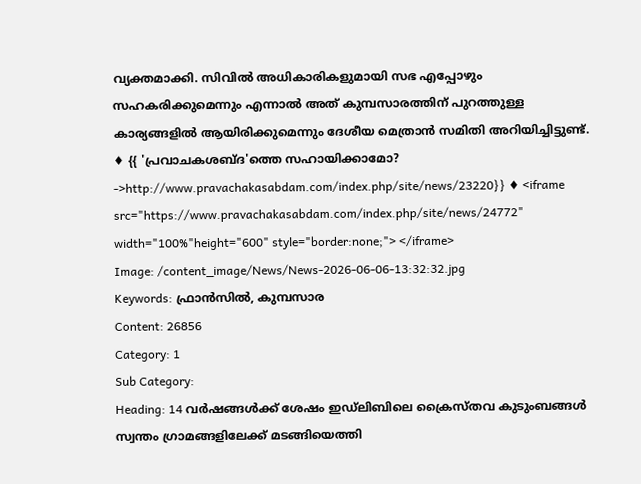വ്യക്തമാക്കി. സിവിൽ അധികാരികളുമായി സഭ എപ്പോഴും സഹകരിക്കുമെന്നും എന്നാൽ അത് കുമ്പസാരത്തിന് പുറത്തുള്ള കാര്യങ്ങളിൽ ആയിരിക്കുമെന്നും ദേശീയ മെത്രാന്‍ സമിതി അറിയിച്ചിട്ടുണ്ട്. ♦ {{ 'പ്രവാചകശബ്‌ദ'ത്തെ സഹായിക്കാമോ? ->http://www.pravachakasabdam.com/index.php/site/news/23220}} ♦ <iframe src="https://www.pravachakasabdam.com/index.php/site/news/24772" width="100%"height="600" style="border:none;"> </iframe>
Image: /content_image/News/News-2026-06-06-13:32:32.jpg
Keywords: ഫ്രാന്‍സില്‍, കുമ്പസാര
Content: 26856
Category: 1
Sub Category:
Heading: 14 വർഷങ്ങൾക്ക് ശേഷം ഇഡ്‌ലിബിലെ ക്രൈസ്തവ കുടുംബങ്ങൾ സ്വന്തം ഗ്രാമങ്ങളിലേക്ക് മടങ്ങിയെത്തി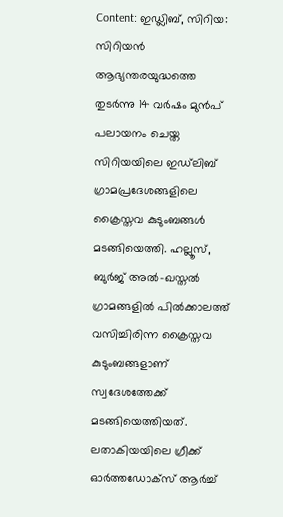Content: ഇഡ്ലിബ്, സിറിയ: സിറിയൻ ആഭ്യന്തരയുദ്ധത്തെ തുടര്‍ന്നു 14 വർഷം മുന്‍പ് പലായനം ചെയ്ത സിറിയയിലെ ഇഡ്‌ലിബ് ഗ്രാമപ്രദേശങ്ങളിലെ ക്രൈസ്തവ കുടുംബങ്ങൾ മടങ്ങിയെത്തി. ഹല്ലൂസ്, ബുർജ് അൽ-ഖസ്തൽ ഗ്രാമങ്ങളിൽ പില്‍ക്കാലത്ത് വസിച്ചിരിന്ന ക്രൈസ്തവ കുടുംബങ്ങളാണ് സ്വദേശത്തേക്ക് മടങ്ങിയെത്തിയത്. ലതാകിയയിലെ ഗ്രീക്ക് ഓർത്തഡോക്സ് ആർച്ച്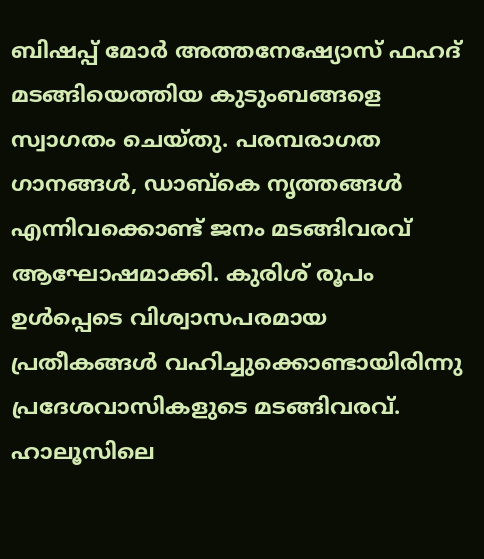ബിഷപ്പ് മോർ അത്തനേഷ്യോസ് ഫഹദ് മടങ്ങിയെത്തിയ കുടുംബങ്ങളെ സ്വാഗതം ചെയ്തു. പരമ്പരാഗത ഗാനങ്ങൾ, ഡാബ്കെ നൃത്തങ്ങൾ എന്നിവക്കൊണ്ട് ജനം മടങ്ങിവരവ് ആഘോഷമാക്കി. കുരിശ് രൂപം ഉള്‍പ്പെടെ വിശ്വാസപരമായ പ്രതീകങ്ങള്‍ വഹിച്ചുക്കൊണ്ടായിരിന്നു പ്രദേശവാസികളുടെ മടങ്ങിവരവ്. ഹാലൂസിലെ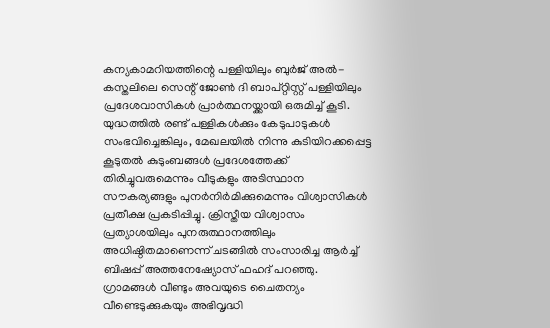കന്യകാമറിയത്തിന്റെ പള്ളിയിലും ബുർജ് അൽ-കസ്തലിലെ സെന്റ് ജോൺ ദി ബാപ്റ്റിസ്റ്റ് പള്ളിയിലും പ്രദേശവാസികള്‍ പ്രാർത്ഥനയ്ക്കായി ഒരുമിച്ച് കൂടി. യുദ്ധത്തിൽ രണ്ട് പള്ളികൾക്കും കേടുപാടുകൾ സംഭവിച്ചെങ്കിലും, മേഖലയില്‍ നിന്നു കുടിയിറക്കപ്പെട്ട കൂടുതല്‍ കുടുംബങ്ങൾ പ്രദേശത്തേക്ക് തിരിച്ചുവരുമെന്നും വീടുകളും അടിസ്ഥാന സൗകര്യങ്ങളും പുനർനിർമിക്കുമെന്നും വിശ്വാസികൾ പ്രതീക്ഷ പ്രകടിപ്പിച്ചു. ക്രിസ്തീയ വിശ്വാസം പ്രത്യാശയിലും പുനരുത്ഥാനത്തിലും അധിഷ്ഠിതമാണെന്ന് ചടങ്ങിൽ സംസാരിച്ച ആർച്ച് ബിഷപ്പ് അത്തനേഷ്യോസ് ഫഹദ് പറഞ്ഞു. ഗ്രാമങ്ങൾ വീണ്ടും അവയുടെ ചൈതന്യം വീണ്ടെടുക്കുകയും അഭിവൃദ്ധി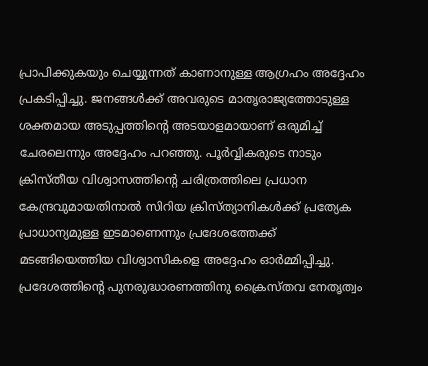പ്രാപിക്കുകയും ചെയ്യുന്നത് കാണാനുള്ള ആഗ്രഹം അദ്ദേഹം പ്രകടിപ്പിച്ചു. ജനങ്ങൾക്ക് അവരുടെ മാതൃരാജ്യത്തോടുള്ള ശക്തമായ അടുപ്പത്തിന്റെ അടയാളമായാണ് ഒരുമിച്ച് ചേരലെന്നും അദ്ദേഹം പറഞ്ഞു. പൂർവ്വികരുടെ നാടും ക്രിസ്തീയ വിശ്വാസത്തിന്റെ ചരിത്രത്തിലെ പ്രധാന കേന്ദ്രവുമായതിനാൽ സിറിയ ക്രിസ്ത്യാനികൾക്ക് പ്രത്യേക പ്രാധാന്യമുള്ള ഇടമാണെന്നും പ്രദേശത്തേക്ക് മടങ്ങിയെത്തിയ വിശ്വാസികളെ അദ്ദേഹം ഓര്‍മ്മിപ്പിച്ചു. പ്രദേശത്തിന്റെ പുനരുദ്ധാരണത്തിനു ക്രൈസ്തവ നേതൃത്വം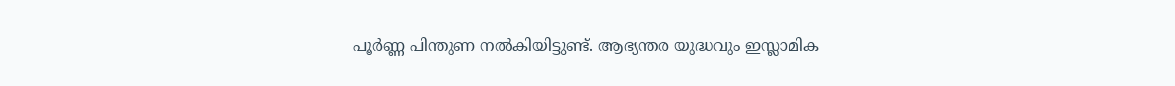പൂര്‍ണ്ണ പിന്തുണ നല്‍കിയിട്ടുണ്ട്. ആഭ്യന്തര യുദ്ധവും ഇസ്ലാമിക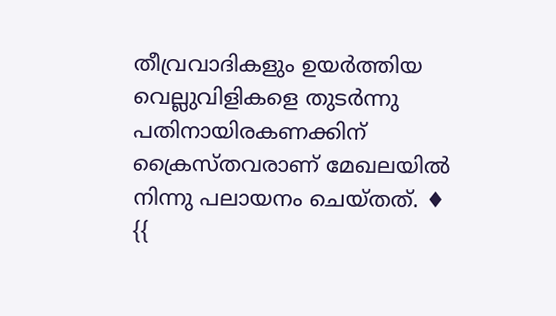തീവ്രവാദികളും ഉയര്‍ത്തിയ വെല്ലുവിളികളെ തുടര്‍ന്നു പതിനായിരകണക്കിന് ക്രൈസ്തവരാണ് മേഖലയില്‍ നിന്നു പലായനം ചെയ്തത്. ♦ {{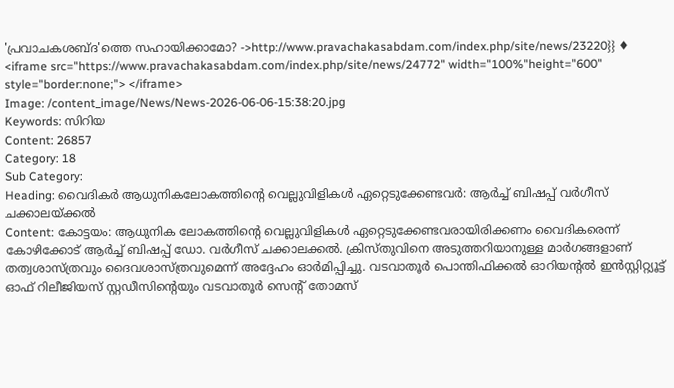'പ്രവാചകശബ്‌ദ'ത്തെ സഹായിക്കാമോ? ->http://www.pravachakasabdam.com/index.php/site/news/23220}} ♦ <iframe src="https://www.pravachakasabdam.com/index.php/site/news/24772" width="100%"height="600" style="border:none;"> </iframe>
Image: /content_image/News/News-2026-06-06-15:38:20.jpg
Keywords: സിറിയ
Content: 26857
Category: 18
Sub Category:
Heading: വൈദികർ ആധുനികലോകത്തിന്റെ വെല്ലുവിളികൾ ഏറ്റെടുക്കേണ്ടവർ: ആർച്ച് ബിഷപ്പ് വർഗീസ് ചക്കാലയ്ക്കൽ
Content: കോട്ടയം: ആധുനിക ലോകത്തിന്റെ വെല്ലുവിളികൾ ഏറ്റെടുക്കേണ്ടവരായിരിക്കണം വൈദികരെന്ന് കോഴിക്കോട് ആർച്ച് ബിഷപ്പ് ഡോ. വർഗീസ് ചക്കാലക്കൽ. ക്രിസ്തുവിനെ അടുത്തറിയാനുള്ള മാർഗങ്ങളാണ് തത്വശാസ്ത്രവും ദൈവശാസ്ത്രവുമെന്ന് അദ്ദേഹം ഓർമിപ്പിച്ചു. വടവാതൂർ പൊന്തിഫിക്കൽ ഓറിയന്‍റല്‍ ഇൻസ്റ്റിറ്റ്യൂട്ട് ഓഫ് റിലീജിയസ് സ്റ്റഡീസിന്റെയും വടവാതൂർ സെന്റ് തോമസ്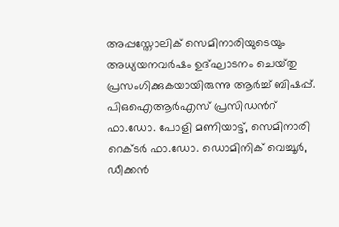അപ്പസ്തോലിക് സെമിനാരിയുടെയും അധ്യയനവർഷം ഉദ്ഘാടനം ചെയ്‌തു പ്രസംഗിക്കുകയായിരുന്നു ആർച്ച് ബിഷപ്പ്. പിഒഐആർഎസ് പ്രസിഡന്‍റ് ഫാ.ഡോ. പോളി മണിയാട്ട്, സെമിനാരി റെക്ടർ ഫാ.ഡോ. ഡൊമിനിക് വെച്ചൂർ, ഡീക്കൻ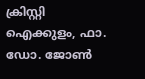ക്രിസ്റ്റി ഐക്കുളം, ഫാ. ഡോ. ജോൺ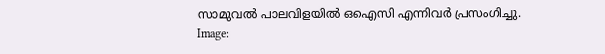സാമുവൽ പാലവിളയിൽ ഒഐസി എന്നിവർ പ്രസംഗിച്ചു.
Image: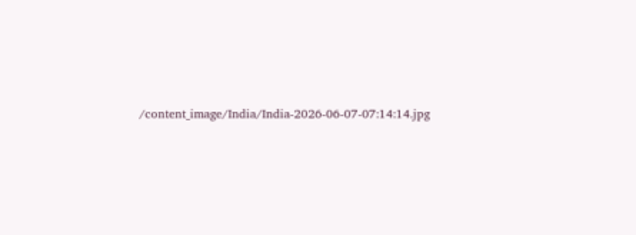/content_image/India/India-2026-06-07-07:14:14.jpg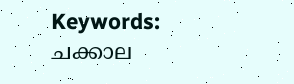Keywords: ചക്കാല